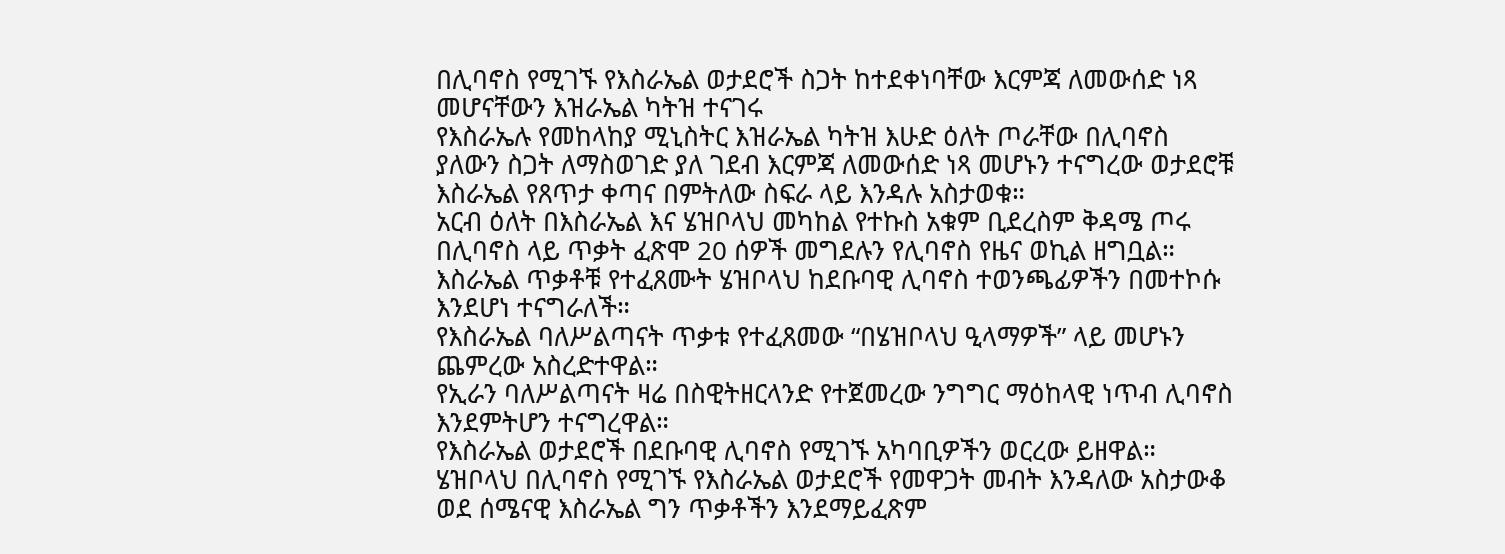በሊባኖስ የሚገኙ የእስራኤል ወታደሮች ስጋት ከተደቀነባቸው እርምጃ ለመውሰድ ነጻ መሆናቸውን እዝራኤል ካትዝ ተናገሩ
የእስራኤሉ የመከላከያ ሚኒስትር እዝራኤል ካትዝ እሁድ ዕለት ጦራቸው በሊባኖስ ያለውን ስጋት ለማስወገድ ያለ ገደብ እርምጃ ለመውሰድ ነጻ መሆኑን ተናግረው ወታደሮቹ እስራኤል የጸጥታ ቀጣና በምትለው ስፍራ ላይ እንዳሉ አስታወቁ።
አርብ ዕለት በእስራኤል እና ሄዝቦላህ መካከል የተኩስ አቁም ቢደረስም ቅዳሜ ጦሩ በሊባኖስ ላይ ጥቃት ፈጽሞ 20 ሰዎች መግደሉን የሊባኖስ የዜና ወኪል ዘግቧል።
እስራኤል ጥቃቶቹ የተፈጸሙት ሄዝቦላህ ከደቡባዊ ሊባኖስ ተወንጫፊዎችን በመተኮሱ እንደሆነ ተናግራለች።
የእስራኤል ባለሥልጣናት ጥቃቱ የተፈጸመው “በሄዝቦላህ ዒላማዎች” ላይ መሆኑን ጨምረው አስረድተዋል።
የኢራን ባለሥልጣናት ዛሬ በስዊትዘርላንድ የተጀመረው ንግግር ማዕከላዊ ነጥብ ሊባኖስ እንደምትሆን ተናግረዋል።
የእስራኤል ወታደሮች በደቡባዊ ሊባኖስ የሚገኙ አካባቢዎችን ወርረው ይዘዋል።
ሄዝቦላህ በሊባኖስ የሚገኙ የእስራኤል ወታደሮች የመዋጋት መብት እንዳለው አስታውቆ ወደ ሰሜናዊ እስራኤል ግን ጥቃቶችን እንደማይፈጽም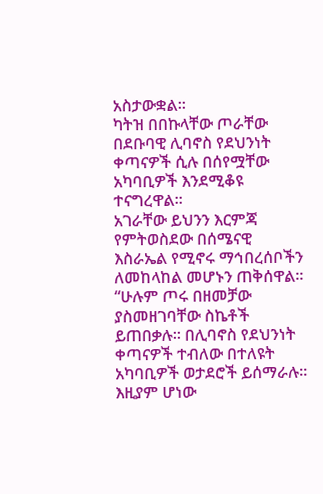አስታውቋል።
ካትዝ በበኩላቸው ጦራቸው በደቡባዊ ሊባኖስ የደህንነት ቀጣናዎች ሲሉ በሰየሟቸው አካባቢዎች እንደሚቆዩ ተናግረዋል።
አገራቸው ይህንን እርምጃ የምትወስደው በሰሜናዊ እስራኤል የሚኖሩ ማኅበረሰቦችን ለመከላከል መሆኑን ጠቅሰዋል።
“ሁሉም ጦሩ በዘመቻው ያስመዘገባቸው ስኬቶች ይጠበቃሉ። በሊባኖስ የደህንነት ቀጣናዎች ተብለው በተለዩት አካባቢዎች ወታደሮች ይሰማራሉ። እዚያም ሆነው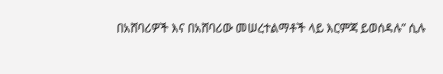በአሸባሪዎች እና በአሸባሪው መሠረተልማቶች ላይ እርምጃ ይወሰዳሉ” ሲሉ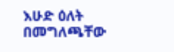እሁድ ዕለት በመግለጫቸው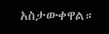አስታውቀዋል።